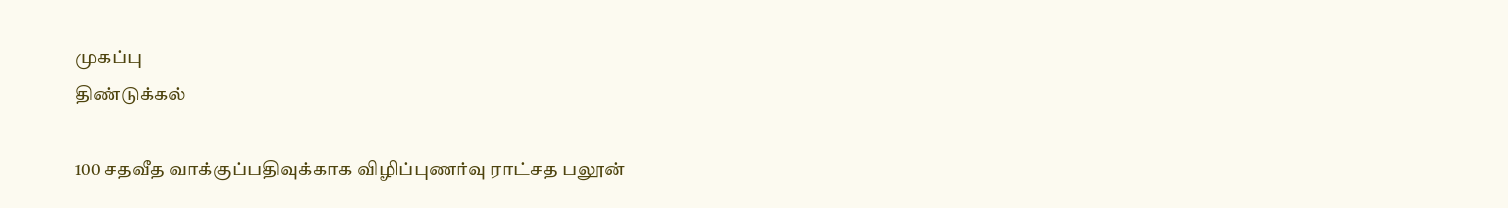முகப்பு
திண்டுக்கல்

100 சதவீத வாக்குப்பதிவுக்காக விழிப்புணர்வு ராட்சத பலூன்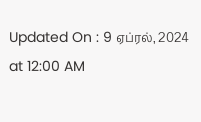Updated On : 9 ஏப்ரல், 2024 at 12:00 AM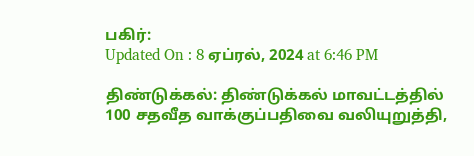பகிர்:
Updated On : 8 ஏப்ரல், 2024 at 6:46 PM

திண்டுக்கல்: திண்டுக்கல் மாவட்டத்தில் 100 சதவீத வாக்குப்பதிவை வலியுறுத்தி,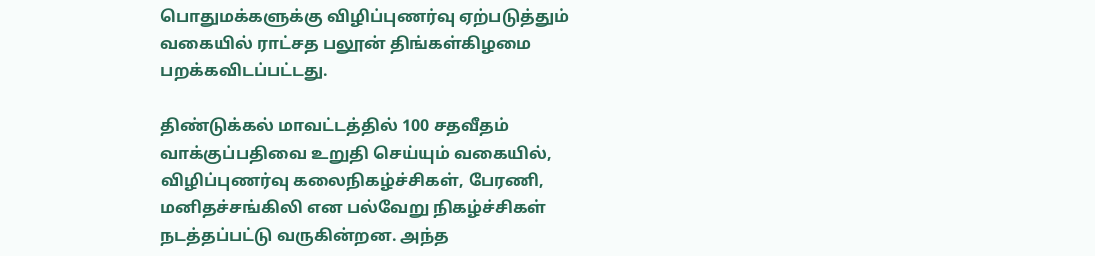பொதுமக்களுக்கு விழிப்புணர்வு ஏற்படுத்தும் வகையில் ராட்சத பலூன் திங்கள்கிழமை பறக்கவிடப்பட்டது.

திண்டுக்கல் மாவட்டத்தில் 100 சதவீதம் வாக்குப்பதிவை உறுதி செய்யும் வகையில், விழிப்புணர்வு கலைநிகழ்ச்சிகள், பேரணி, மனிதச்சங்கிலி என பல்வேறு நிகழ்ச்சிகள் நடத்தப்பட்டு வருகின்றன. அந்த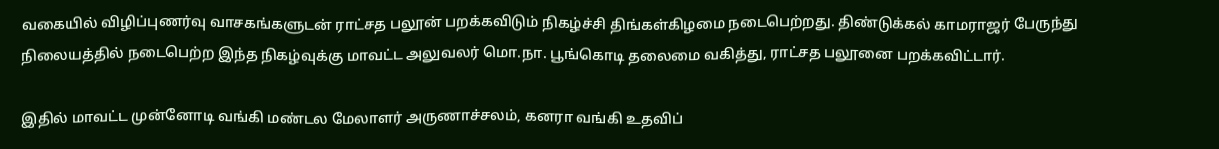வகையில் விழிப்புணர்வு வாசகங்களுடன் ராட்சத பலூன் பறக்கவிடும் நிகழ்ச்சி திங்கள்கிழமை நடைபெற்றது. திண்டுக்கல் காமராஜர் பேருந்து நிலையத்தில் நடைபெற்ற இந்த நிகழ்வுக்கு மாவட்ட அலுவலர் மொ.நா. பூங்கொடி தலைமை வகித்து, ராட்சத பலூனை பறக்கவிட்டார்.

இதில் மாவட்ட முன்னோடி வங்கி மண்டல மேலாளர் அருணாச்சலம், கனரா வங்கி உதவிப்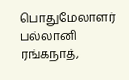பொதுமேலாளர் பல்லானி ரங்கநாத்,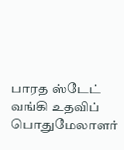பாரத ஸ்டேட் வங்கி உதவிப் பொதுமேலாளர்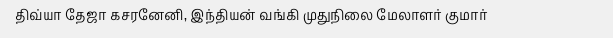திவ்யா தேஜா கசரனேனி, இந்தியன் வங்கி முதுநிலை மேலாளர் குமார்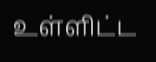உள்ளிட்ட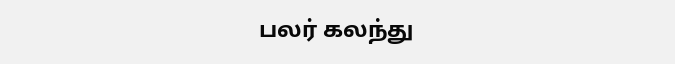பலர் கலந்து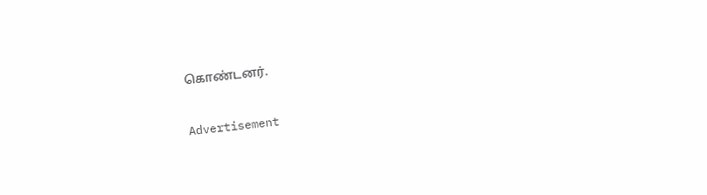கொண்டனர்.

Advertisement